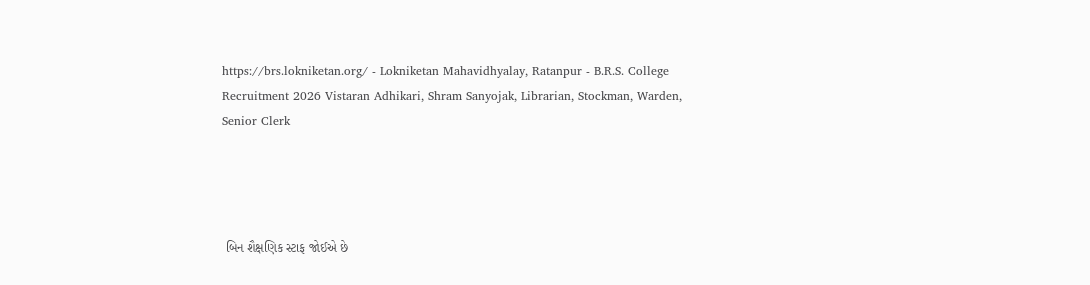https://brs.lokniketan.org/ - Lokniketan Mahavidhyalay, Ratanpur - B.R.S. College Recruitment 2026 Vistaran Adhikari, Shram Sanyojak, Librarian, Stockman, Warden, Senior Clerk




 બિન શૈક્ષણિક સ્ટાફ જોઈએ છે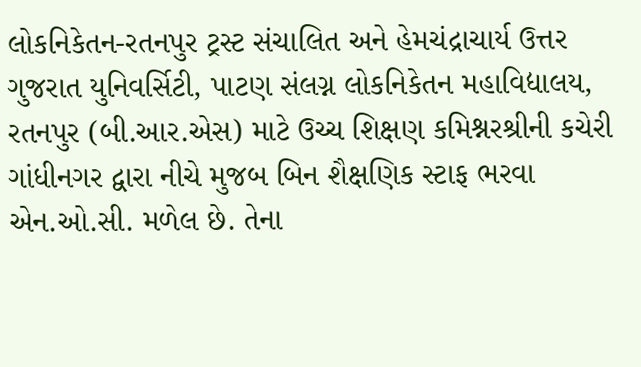લોકનિકેતન-રતનપુર ટ્રસ્ટ સંચાલિત અને હેમચંદ્રાચાર્ય ઉત્તર ગુજરાત યુનિવર્સિટી, પાટણ સંલગ્ન લોકનિકેતન મહાવિદ્યાલય, રતનપુર (બી.આર.એસ) માટે ઉચ્ચ શિક્ષણ કમિશ્નરશ્રીની કચેરી ગાંધીનગર દ્વારા નીચે મુજબ બિન શૈક્ષણિક સ્ટાફ ભરવા એન.ઓ.સી. મળેલ છે. તેના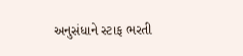અનુસંધાને સ્ટાફ ભરતી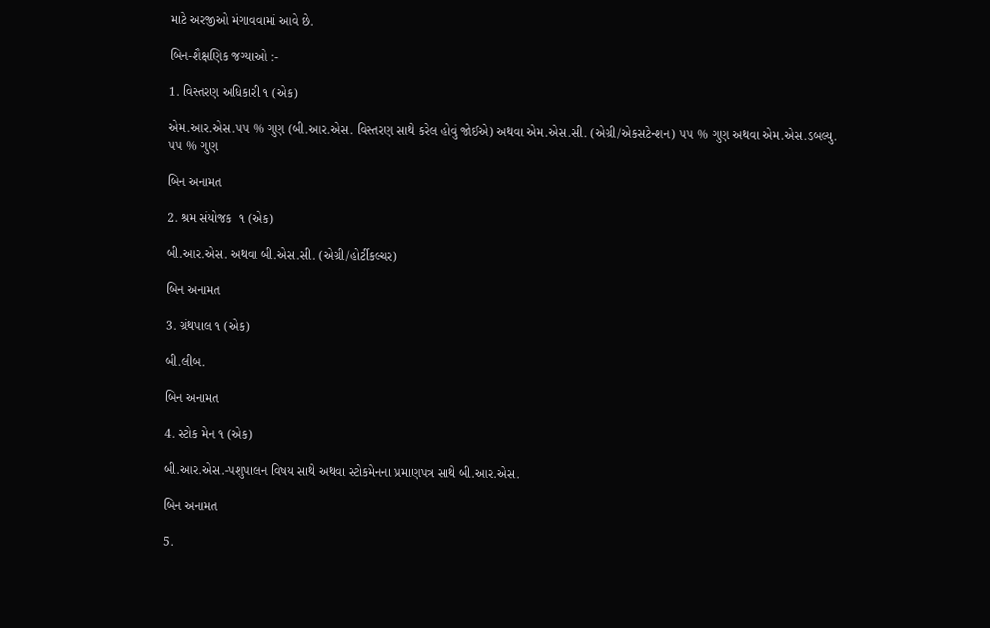માટે અરજીઓ મંગાવવામાં આવે છે.

બિન-શૈક્ષણિક જગ્યાઓ :-

1. વિસ્તરણ અધિકારી ૧ (એક)

એમ.આર.એસ.૫૫ % ગુણ (બી.આર.એસ. વિસ્તરણ સાથે કરેલ હોવું જોઈએ) અથવા એમ.એસ.સી. (એગ્રી/એકસટેન્શન) ૫૫ % ગુણ અથવા એમ.એસ.ડબલ્યુ. ૫૫ % ગુણ

બિન અનામત

2. શ્રમ સંયોજક  ૧ (એક)

બી.આર.એસ. અથવા બી.એસ.સી. (એગ્રી/હોર્ટીકલ્ચર)

બિન અનામત

3. ગ્રંથપાલ ૧ (એક)

બી.લીબ.

બિન અનામત

4. સ્ટોક મેન ૧ (એક)

બી.આર.એસ.-પશુપાલન વિષય સાથે અથવા સ્ટોકમેનના પ્રમાણપત્ર સાથે બી.આર.એસ.

બિન અનામત

5.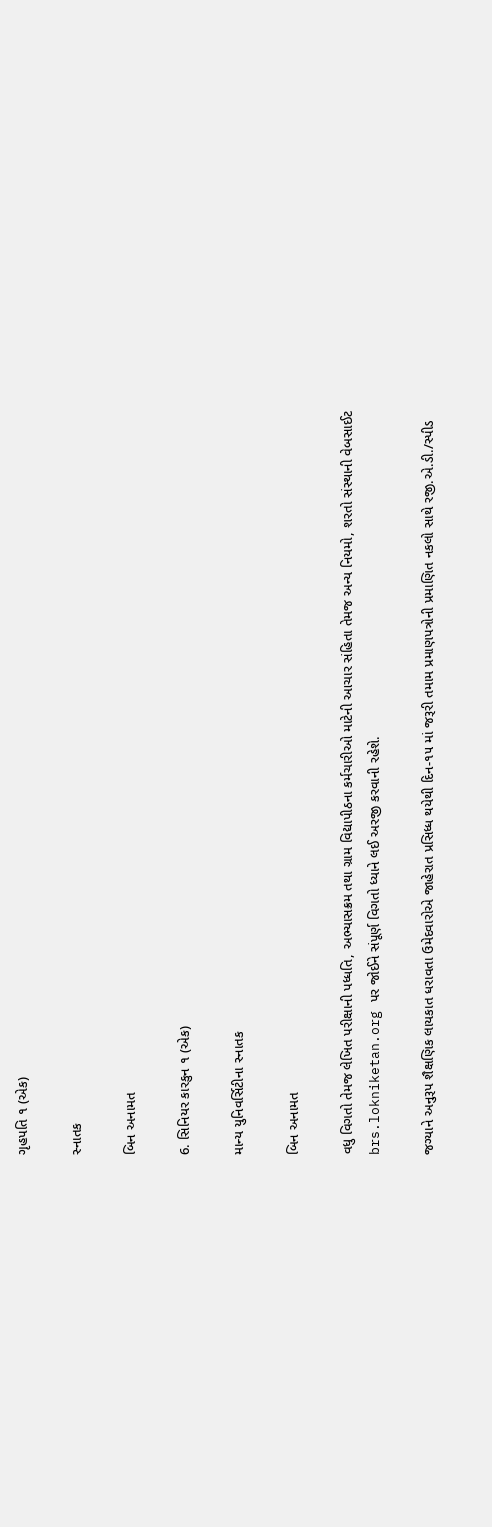ગૃહપતિ ૧ (એક)

સ્નાતક

બિન અનામત

6. સિનિયર કારકુન ૧ (એક)

માન્ય યુનિવર્સિટીના સ્નાતક

બિન અનામત

વધુ વિગતો તેમજ લેખિત પરીક્ષાની પધ્ધતિ, અભ્યાસક્રમ તથા ગ્રામ વિદ્યાપીઠના કર્મચારીઓ માટેની આચાર સંહિતા તેમજ અન્ય નિયમો, શરતો સંસ્થાની વેબસાઈટ brs.lokniketan.org પર જોઈને સંપૂર્ણ વિગતો ધ્યાને લઈ અરજી કરવાની રહેશે.

જગ્યાને અનુરૂપ શૈક્ષણિક લાયકાત ધરાવતા ઉમેદવારોએ જાહેરાત પ્રસિધ્ધ થયેથી દિન-૧૫ માં જરૂરી તમામ પ્રમાણપત્રોની પ્રમાણિત નકલો સાથે રજી.એ.ડી./સ્પીડ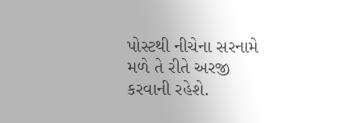પોસ્ટથી નીચેના સરનામે મળે તે રીતે અરજી કરવાની રહેશે.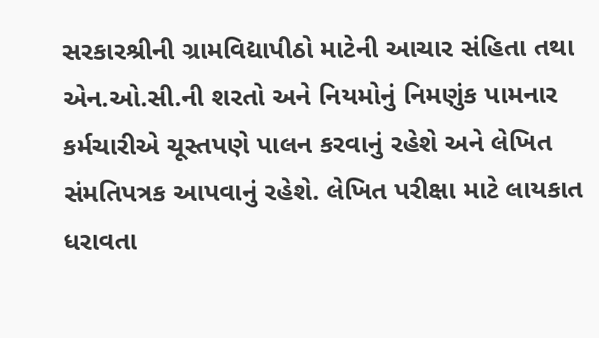સરકારશ્રીની ગ્રામવિદ્યાપીઠો માટેની આચાર સંહિતા તથા એન.ઓ.સી.ની શરતો અને નિયમોનું નિમણુંક પામનાર કર્મચારીએ ચૂસ્તપણે પાલન કરવાનું રહેશે અને લેખિત સંમતિપત્રક આપવાનું રહેશે. લેખિત પરીક્ષા માટે લાયકાત ધરાવતા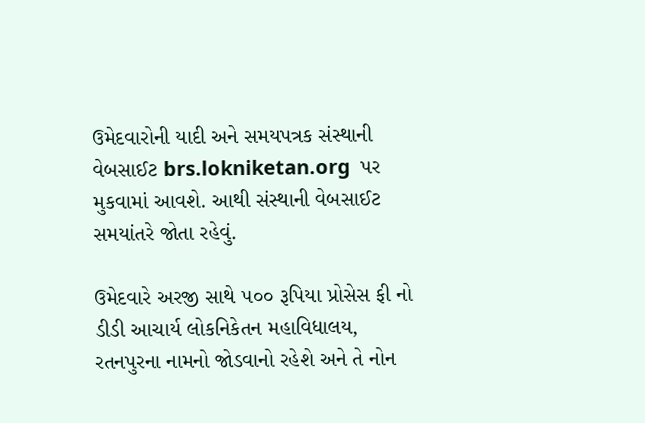ઉમેદવારોની યાદી અને સમયપત્રક સંસ્થાની વેબસાઈટ brs.lokniketan.org  પર મુકવામાં આવશે. આથી સંસ્થાની વેબસાઈટ સમયાંતરે જોતા રહેવું.

ઉમેદવારે અરજી સાથે ૫૦૦ રૂપિયા પ્રોસેસ ફી નો ડીડી આચાર્ય લોકનિકેતન મહાવિધાલય, રતનપુરના નામનો જોડવાનો રહેશે અને તે નોન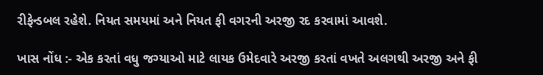રીફેન્ડબલ રહેશે. નિયત સમયમાં અને નિયત ફી વગરની અરજી રદ કરવામાં આવશે.

ખાસ નોંધ :- એક કરતાં વધુ જગ્યાઓ માટે લાયક ઉમેદવારે અરજી કરતાં વખતે અલગથી અરજી અને ફી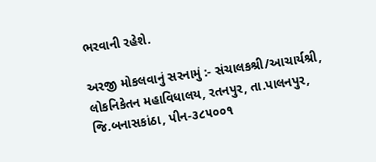ભરવાની રહેશે.

અરજી મોકલવાનું સરનામું :- સંચાલકશ્રી/આચાર્યશ્રી, લોકનિકેતન મહાવિધાલય, રતનપુર, તા.પાલનપુર, જિ.બનાસકાંઠા, પીન-૩૮૫૦૦૧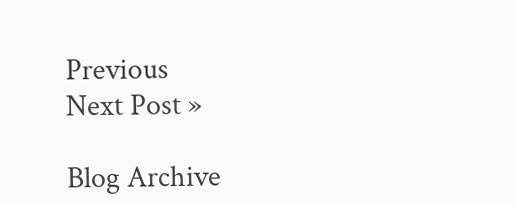Previous
Next Post »

Blog Archive